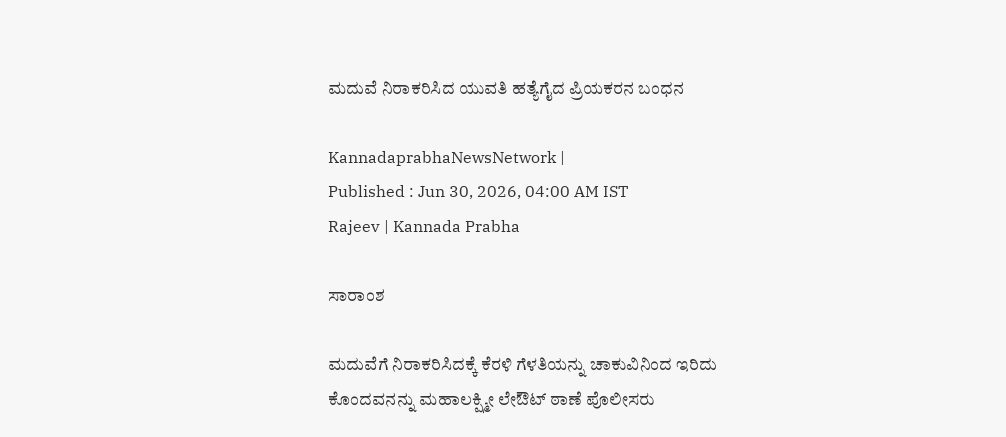ಮದುವೆ ನಿರಾಕರಿಸಿದ ಯುವತಿ ಹತ್ಯೆಗೈದ ಪ್ರಿಯಕರನ ಬಂಧನ

KannadaprabhaNewsNetwork |
Published : Jun 30, 2026, 04:00 AM IST
Rajeev | Kannada Prabha

ಸಾರಾಂಶ

ಮದುವೆಗೆ ನಿರಾಕರಿಸಿದಕ್ಕೆ ಕೆರಳಿ ಗೆಳತಿಯನ್ನು ಚಾಕುವಿನಿಂದ ಇರಿದು ಕೊಂದವನನ್ನು ಮಹಾಲಕ್ಷ್ಮೀ ಲೇಔಟ್ ಠಾಣೆ ಪೊಲೀಸರು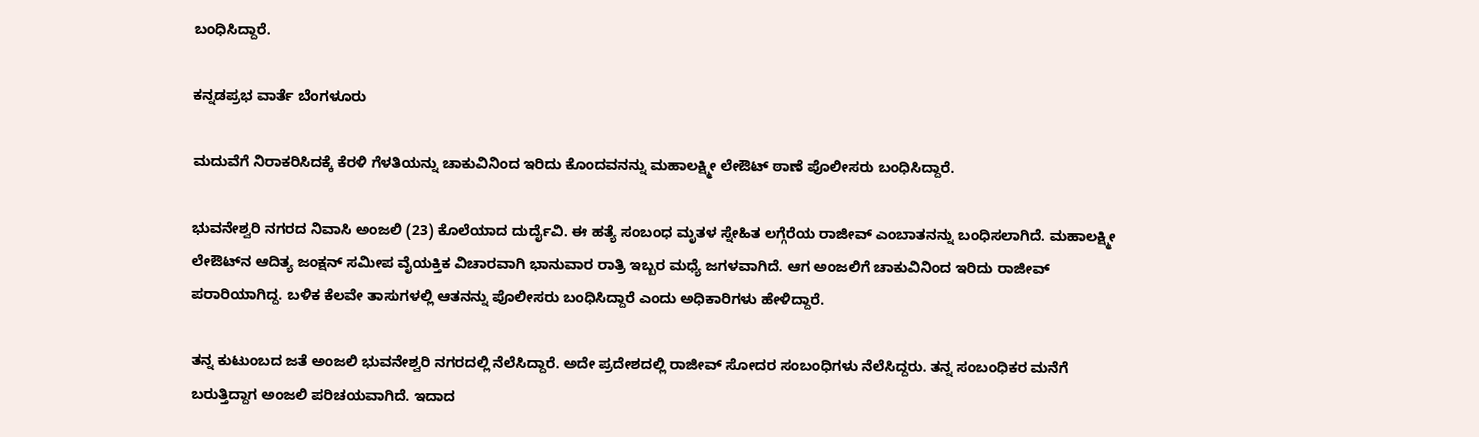ಬಂಧಿಸಿದ್ದಾರೆ.

ಕನ್ನಡಪ್ರಭ ವಾರ್ತೆ ಬೆಂಗಳೂರು

ಮದುವೆಗೆ ನಿರಾಕರಿಸಿದಕ್ಕೆ ಕೆರಳಿ ಗೆಳತಿಯನ್ನು ಚಾಕುವಿನಿಂದ ಇರಿದು ಕೊಂದವನನ್ನು ಮಹಾಲಕ್ಷ್ಮೀ ಲೇಔಟ್ ಠಾಣೆ ಪೊಲೀಸರು ಬಂಧಿಸಿದ್ದಾರೆ.

ಭುವನೇಶ್ವರಿ ನಗರದ ನಿವಾಸಿ ಅಂಜಲಿ (23) ಕೊಲೆಯಾದ ದುರ್ದೈವಿ. ಈ ಹತ್ಯೆ ಸಂಬಂಧ ಮೃತಳ ಸ್ನೇಹಿತ ಲಗ್ಗೆರೆಯ ರಾಜೀವ್‌ ಎಂಬಾತನನ್ನು ಬಂಧಿಸಲಾಗಿದೆ. ಮಹಾಲಕ್ಷ್ಮೀ ಲೇಔಟ್‌ನ ಆದಿತ್ಯ ಜಂಕ್ಷನ್ ಸಮೀಪ ವೈಯಕ್ತಿಕ ವಿಚಾರವಾಗಿ ಭಾನುವಾರ ರಾತ್ರಿ ಇಬ್ಬರ ಮಧ್ಯೆ ಜಗಳವಾಗಿದೆ. ಆಗ ಅಂಜಲಿಗೆ ಚಾಕುವಿನಿಂದ ಇರಿದು ರಾಜೀವ್ ಪರಾರಿಯಾಗಿದ್ದ. ಬಳಿಕ ಕೆಲವೇ ತಾಸುಗಳಲ್ಲಿ ಆತನನ್ನು ಪೊಲೀಸರು ಬಂಧಿಸಿದ್ದಾರೆ ಎಂದು ಅಧಿಕಾರಿಗಳು ಹೇಳಿದ್ದಾರೆ.

ತನ್ನ ಕುಟುಂಬದ ಜತೆ ಅಂಜಲಿ ಭುವನೇಶ್ವರಿ ನಗರದಲ್ಲಿ ನೆಲೆಸಿದ್ದಾರೆ. ಅದೇ ಪ್ರದೇಶದಲ್ಲಿ ರಾಜೀವ್ ಸೋದರ ಸಂಬಂಧಿಗಳು ನೆಲೆಸಿದ್ದರು. ತನ್ನ ಸಂಬಂಧಿಕರ ಮನೆಗೆ ಬರುತ್ತಿದ್ದಾಗ ಅಂಜಲಿ ಪರಿಚಯವಾಗಿದೆ. ಇದಾದ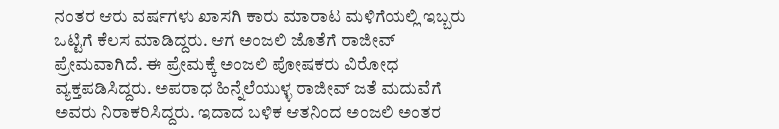ನಂತರ ಆರು ವರ್ಷಗಳು ಖಾಸಗಿ ಕಾರು ಮಾರಾಟ ಮಳಿಗೆಯಲ್ಲಿ ಇಬ್ಬರು ಒಟ್ಟಿಗೆ ಕೆಲಸ ಮಾಡಿದ್ದರು. ಆಗ ಅಂಜಲಿ ಜೊತೆಗೆ ರಾಜೀವ್ ಪ್ರೇಮವಾಗಿದೆ. ಈ ಪ್ರೇಮಕ್ಕೆ ಅಂಜಲಿ ಪೋಷಕರು ವಿರೋಧ ವ್ಯಕ್ತಪಡಿಸಿದ್ದರು. ಅಪರಾಧ ಹಿನ್ನೆಲೆಯುಳ್ಳ ರಾಜೀವ್ ಜತೆ ಮದುವೆಗೆ ಅವರು ನಿರಾಕರಿಸಿದ್ದರು. ಇದಾದ ಬಳಿಕ ಆತನಿಂದ ಅಂಜಲಿ ಅಂತರ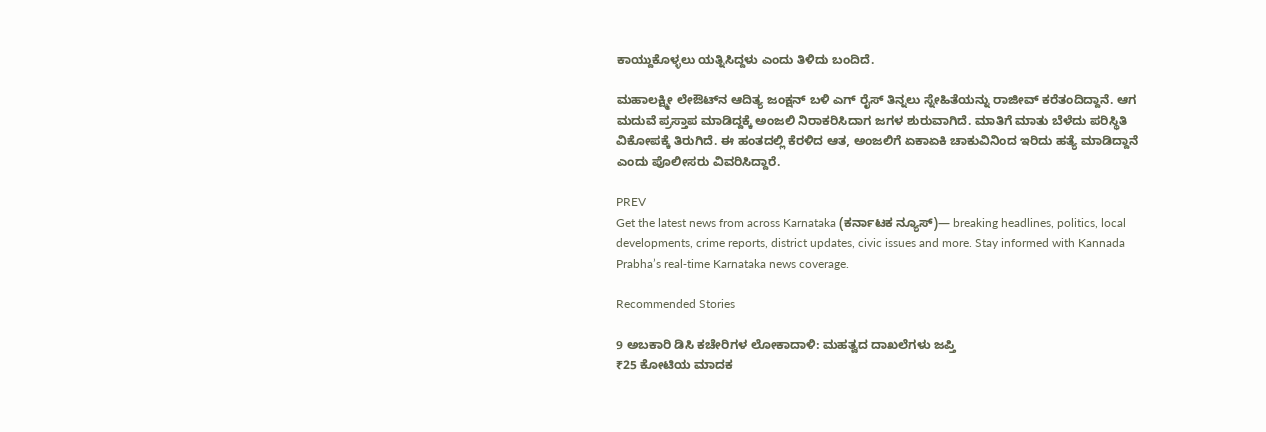ಕಾಯ್ದುಕೊಳ್ಳಲು ಯತ್ನಿಸಿದ್ದಳು ಎಂದು ತಿಳಿದು ಬಂದಿದೆ.

ಮಹಾಲಕ್ಷ್ಮೀ ಲೇಔಟ್‌ನ ಆದಿತ್ಯ ಜಂಕ್ಷನ್ ಬಳಿ ಎಗ್‌ ರೈಸ್ ತಿನ್ನಲು ಸ್ನೇಹಿತೆಯನ್ನು ರಾಜೀವ್ ಕರೆತಂದಿದ್ದಾನೆ. ಆಗ ಮದುವೆ ಪ್ರಸ್ತಾಪ ಮಾಡಿದ್ದಕ್ಕೆ ಅಂಜಲಿ ನಿರಾಕರಿಸಿದಾಗ ಜಗಳ ಶುರುವಾಗಿದೆ. ಮಾತಿಗೆ ಮಾತು ಬೆಳೆದು ಪರಿಸ್ಥಿತಿ ವಿಕೋಪಕ್ಕೆ ತಿರುಗಿದೆ. ಈ ಹಂತದಲ್ಲಿ ಕೆರಳಿದ ಆತ, ಅಂಜಲಿಗೆ ಏಕಾಏಕಿ ಚಾಕುವಿನಿಂದ ಇರಿದು ಹತ್ಯೆ ಮಾಡಿದ್ದಾನೆ ಎಂದು ಪೊಲೀಸರು ವಿವರಿಸಿದ್ದಾರೆ.

PREV
Get the latest news from across Karnataka (ಕರ್ನಾಟಕ ನ್ಯೂಸ್)— breaking headlines, politics, local developments, crime reports, district updates, civic issues and more. Stay informed with Kannada Prabha’s real‑time Karnataka news coverage.

Recommended Stories

9 ಅಬಕಾರಿ ಡಿಸಿ ಕಚೇರಿಗಳ ಲೋಕಾದಾಳಿ: ಮಹತ್ವದ ದಾಖಲೆಗಳು ಜಪ್ತಿ
₹25 ಕೋಟಿಯ ಮಾದಕ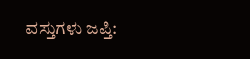ವಸ್ತುಗಳು ಜಪ್ತಿ: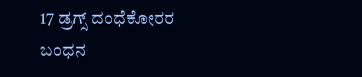17 ಡ್ರಗ್ಸ್ ದಂಧೆಕೋರರ ಬಂಧನ